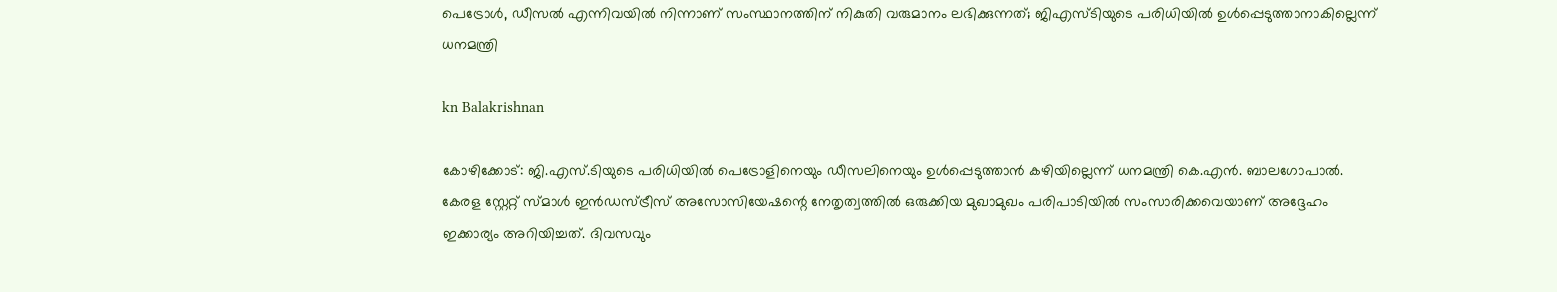പെട്രോൾ, ഡീസൽ എന്നിവയിൽ നിന്നാണ് സംസ്ഥാനത്തിന് നികുതി വരുമാനം ലഭിക്കുന്നത്; ജിഎസ്ടിയുടെ പരിധിയിൽ ഉൾപ്പെടുത്താനാകില്ലെന്ന് ധനമന്ത്രി

kn Balakrishnan

കോഴിക്കോട്: ജി.എസ്.ടിയുടെ പരിധിയിൽ പെട്രോളിനെയും ഡീസലിനെയും ഉൾപ്പെടുത്താൻ കഴിയില്ലെന്ന് ധനമന്ത്രി കെ.എൻ. ബാലഗോപാൽ. കേരള സ്റ്റേറ്റ് സ്മാൾ ഇൻഡസ്ട്രീസ് അസോസിയേഷന്റെ നേതൃത്വത്തിൽ ഒരുക്കിയ മുഖാമുഖം പരിപാടിയിൽ സംസാരിക്കവെയാണ് അദ്ദേഹം ഇക്കാര്യം അറിയിച്ചത്. ദിവസവും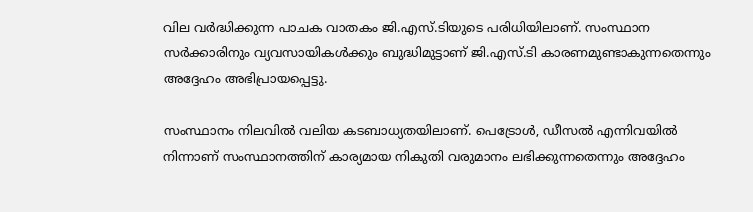വില വർദ്ധിക്കുന്ന പാചക വാതകം ജി.എസ്.ടിയുടെ പരിധിയിലാണ്. സംസ്ഥാന സർക്കാരിനും വ്യവസായികൾക്കും ബുദ്ധിമുട്ടാണ് ജി.എസ്.ടി കാരണമുണ്ടാകുന്നതെന്നും അദ്ദേഹം അഭിപ്രായപ്പെട്ടു.

സംസ്ഥാനം നിലവിൽ വലിയ കടബാധ്യതയിലാണ്. പെട്രോൾ, ഡീസൽ എന്നിവയിൽ നിന്നാണ് സംസ്ഥാനത്തിന് കാര്യമായ നികുതി വരുമാനം ലഭിക്കുന്നതെന്നും അദ്ദേഹം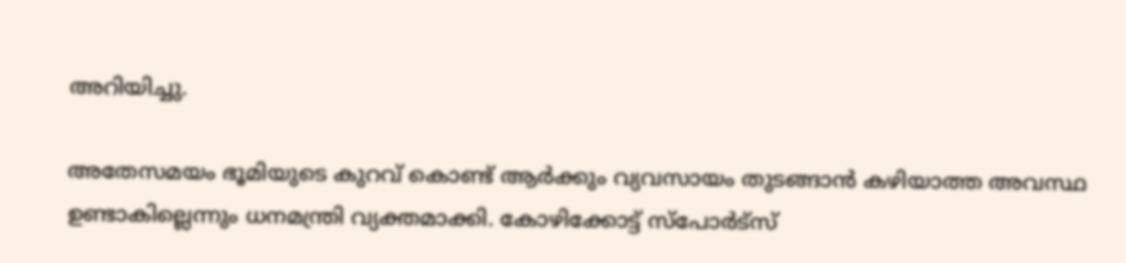അറിയിച്ചു.

അതേസമയം ഭൂമിയുടെ കുറവ് കൊണ്ട് ആർക്കും വ്യവസായം തുടങ്ങാൻ കഴിയാത്ത അവസ്ഥ ഉണ്ടാകില്ലെന്നും ധനമന്ത്രി വ്യക്തമാക്കി. കോഴിക്കോട്ട് സ്പോർട്‌സ്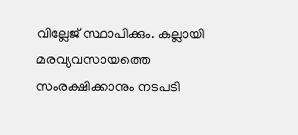വില്ലേജ് സ്ഥാപിക്കും. കല്ലായി മരവ്യവസായത്തെ സംരക്ഷിക്കാനും നടപടി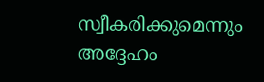സ്വീകരിക്കുമെന്നും അദ്ദേഹം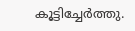കൂട്ടിച്ചേർത്തു.